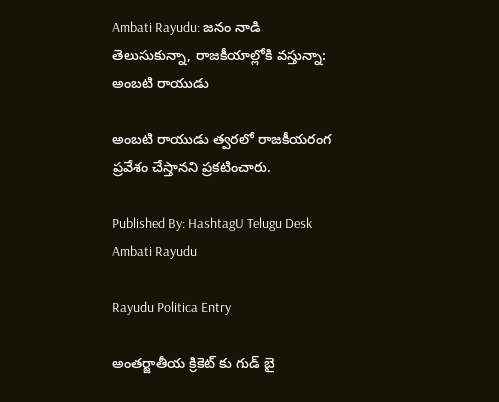Ambati Rayudu: జనం నాడి తెలుసుకున్నా, రాజకీయాల్లోకి వస్తున్నా: అంబటి రాయుడు

అంబటి రాయుడు త్వరలో రాజకీయరంగ ప్రవేశం చేస్తానని ప్రకటించారు.

Published By: HashtagU Telugu Desk
Ambati Rayudu

Rayudu Politica Entry

అంతర్జాతీయ క్రికెట్ కు గుడ్ బై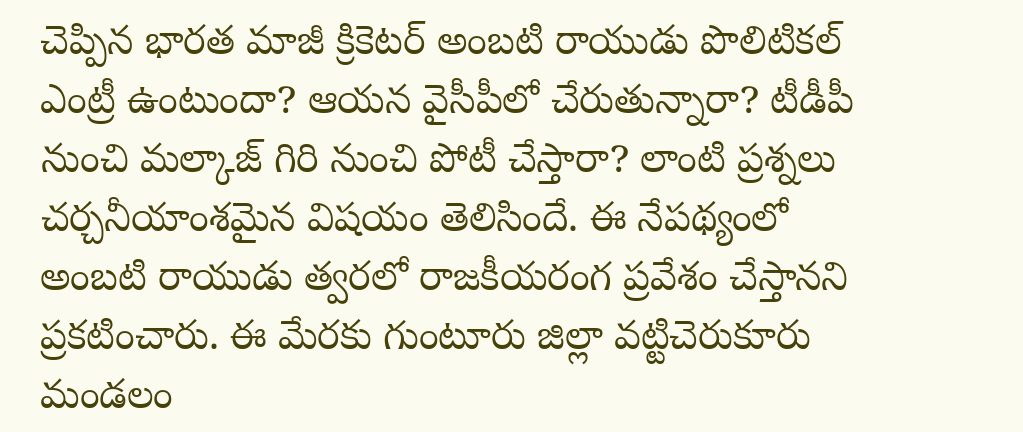చెప్పిన భారత మాజీ క్రికెటర్‌ అంబటి రాయుడు పొలిటికల్ ఎంట్రీ ఉంటుందా? ఆయన వైసీపీలో చేరుతున్నారా? టీడీపీ నుంచి మల్కాజ్ గిరి నుంచి పోటీ చేస్తారా? లాంటి ప్రశ్నలు చర్చనీయాంశమైన విషయం తెలిసిందే. ఈ నేపథ్యంలో అంబటి రాయుడు త్వరలో రాజకీయరంగ ప్రవేశం చేస్తానని ప్రకటించారు. ఈ మేరకు గుంటూరు జిల్లా వట్టిచెరుకూరు మండలం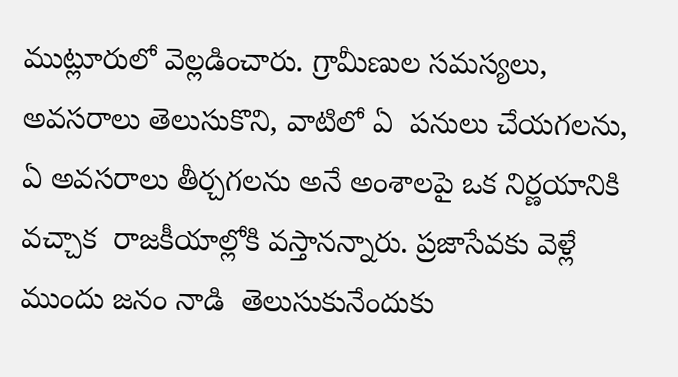ముట్లూరులో వెల్లడించారు. గ్రామీణుల సమస్యలు, అవసరాలు తెలుసుకొని, వాటిలో ఏ  పనులు చేయగలను, ఏ అవసరాలు తీర్చగలను అనే అంశాలపై ఒక నిర్ణయానికి వచ్చాక  రాజకీయాల్లోకి వస్తానన్నారు. ప్రజాసేవకు వెళ్లే ముందు జనం నాడి  తెలుసుకునేందుకు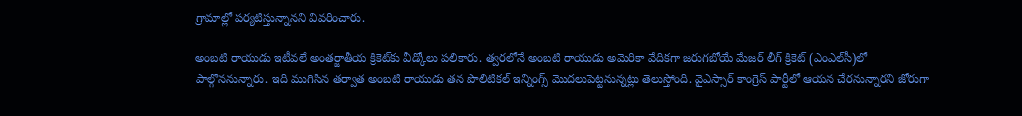గ్రామాల్లో పర్యటిస్తున్నానని వివరించారు.

అంబటి రాయుడు ఇటీవలే అంతర్జాతీయ క్రికెట్‌కు వీడ్కోలు పలికారు. త్వరలోనే అంబటి రాయుడు అమెరికా వేదికగా జరుగబోయే మేజర్ లీగ్ క్రికెట్ (ఎంఎల్‌సీ)లో పాల్గొననున్నారు. ఇది ముగిసిన తర్వాత అంబటి రాయుడు తన పొలిటికల్ ఇన్నింగ్స్ మొదలుపెట్టనున్నట్లు తెలుస్తోంది. వైఎస్సార్‌ కాంగ్రెస్ పార్టీలో ఆయన చేరనున్నారని జోరుగా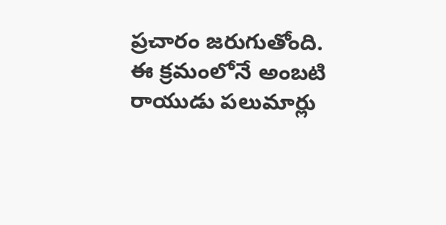ప్రచారం జరుగుతోంది. ఈ క్రమంలోనే అంబటి రాయుడు పలుమార్లు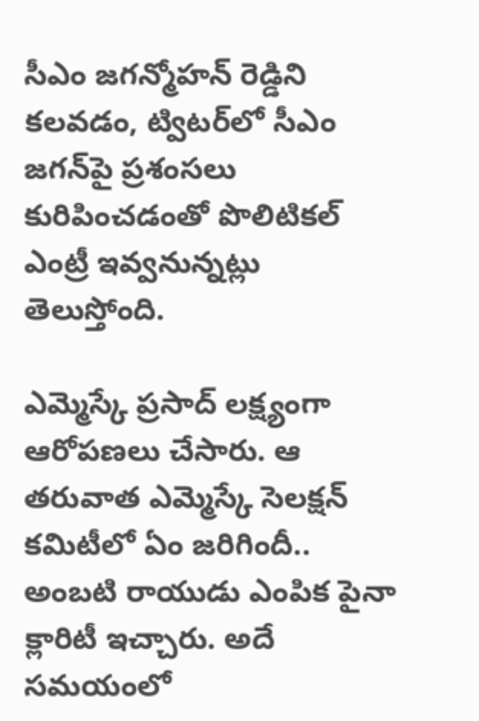సీఎం జగన్మోహన్ రెడ్డిని కలవడం, ట్విటర్‌లో సీఎం జగన్‌పై ప్రశంసలు కురిపించడంతో పొలిటికల్ ఎంట్రీ ఇవ్వనున్నట్లు తెలుస్తోంది.

ఎమ్మెస్కే ప్రసాద్ లక్ష్యంగా ఆరోపణలు చేసారు. ఆ తరువాత ఎమ్మెస్కే సెలక్షన్ కమిటీలో ఏం జరిగిందీ.. అంబటి రాయుడు ఎంపిక పైనా క్లారిటీ ఇచ్చారు. అదే సమయంలో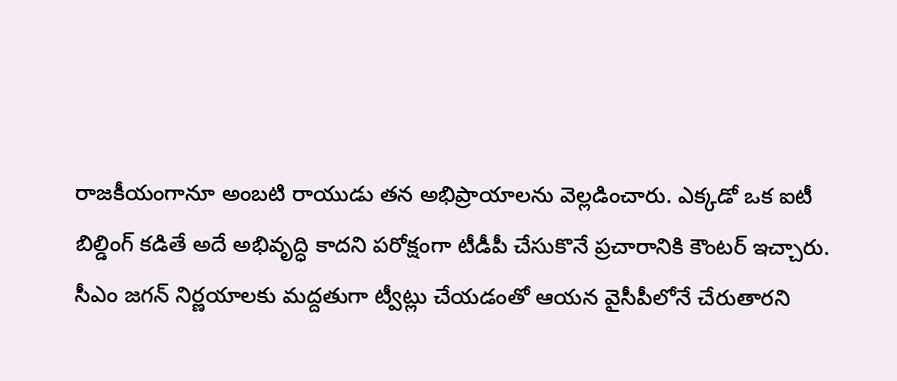రాజకీయంగానూ అంబటి రాయుడు తన అభిప్రాయాలను వెల్లడించారు. ఎక్కడో ఒక ఐటీ బిల్డింగ్ కడితే అదే అభివృద్ధి కాదని పరోక్షంగా టీడీపీ చేసుకొనే ప్రచారానికి కౌంటర్ ఇచ్చారు. సీఎం జగన్ నిర్ణయాలకు మద్దతుగా ట్వీట్లు చేయడంతో ఆయన వైసీపీలోనే చేరుతారని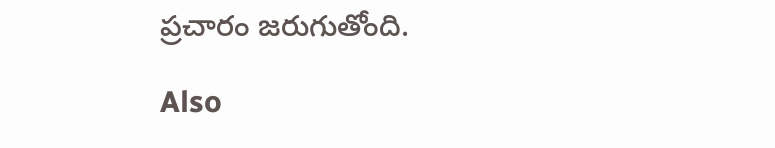ప్రచారం జరుగుతోంది.

Also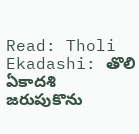Read: Tholi Ekadashi: తొలి ఏకాదశి జరుపుకొను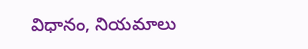విధానం, నియమాలు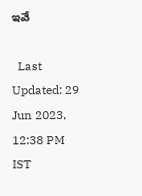ఇవే

  Last Updated: 29 Jun 2023, 12:38 PM IST